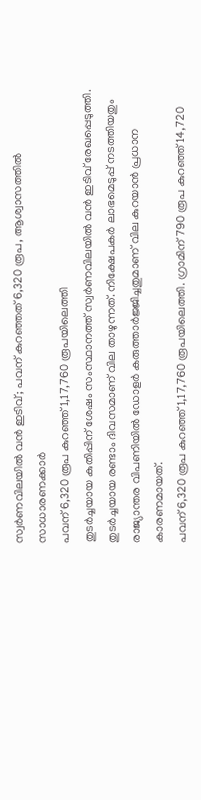സ്വർണവിലയിൽ വൻ ഇടിവ്; പവന് കുറഞ്ഞത് 6,320 രൂപ, ആശ്വാസത്തിൽ സാധാരണക്കാർ
പവന് 6,320 രൂപ കുറഞ്ഞ് 1,17,760 രൂപയിലെത്തി
തുടർച്ചയായ കുതിപ്പിന് ശേഷം സംസ്ഥാനത്ത് സ്വർണവിലയിൽ വൻ ഇടിവ് രേഖപ്പെടുത്തി. തുടർച്ചയായ രണ്ടാം ദിവസമാണ് വില താഴുന്നത്. നിക്ഷേപകർ ലാഭമെടുപ്പ് നടത്തിയതും രാജ്യാന്തര വിപണിയിൽ ഡോളർ കരുത്താർജ്ജിച്ചതുമാണ് വില കുറയാൻ പ്രധാന കാരണമായത്.
പവന് 6,320 രൂപ കുറഞ്ഞ് 1,17,760 രൂപയിലെത്തി. ഗ്രാമിന് 790 രൂപ കുറഞ്ഞ് 14,720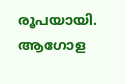രൂപയായി. ആഗോള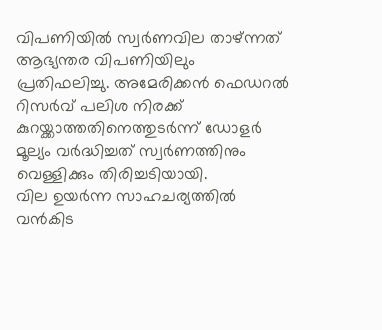വിപണിയിൽ സ്വർണവില താഴ്ന്നത് ആഭ്യന്തര വിപണിയിലും പ്രതിഫലിച്ചു. അമേരിക്കൻ ഫെഡറൽ റിസർവ് പലിശ നിരക്ക് കുറയ്ക്കാത്തതിനെത്തുടർന്ന് ഡോളർ മൂല്യം വർദ്ധിച്ചത് സ്വർണത്തിനും വെള്ളിക്കും തിരിച്ചടിയായി.
വില ഉയർന്ന സാഹചര്യത്തിൽ വൻകിട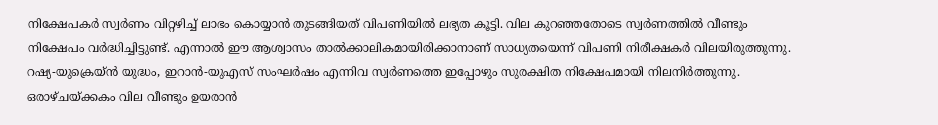നിക്ഷേപകർ സ്വർണം വിറ്റഴിച്ച് ലാഭം കൊയ്യാൻ തുടങ്ങിയത് വിപണിയിൽ ലഭ്യത കൂട്ടി. വില കുറഞ്ഞതോടെ സ്വർണത്തിൽ വീണ്ടും നിക്ഷേപം വർദ്ധിച്ചിട്ടുണ്ട്. എന്നാൽ ഈ ആശ്വാസം താൽക്കാലികമായിരിക്കാനാണ് സാധ്യതയെന്ന് വിപണി നിരീക്ഷകർ വിലയിരുത്തുന്നു.
റഷ്യ-യുക്രെയ്ൻ യുദ്ധം, ഇറാൻ-യുഎസ് സംഘർഷം എന്നിവ സ്വർണത്തെ ഇപ്പോഴും സുരക്ഷിത നിക്ഷേപമായി നിലനിർത്തുന്നു. ഒരാഴ്ചയ്ക്കകം വില വീണ്ടും ഉയരാൻ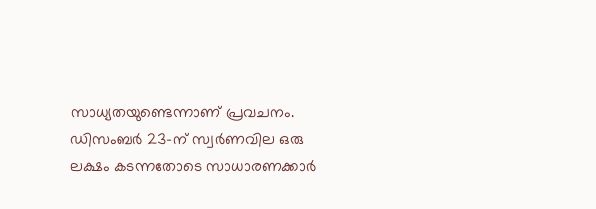സാധ്യതയുണ്ടെന്നാണ് പ്രവചനം. ഡിസംബർ 23-ന് സ്വർണവില ഒരു ലക്ഷം കടന്നതോടെ സാധാരണക്കാർ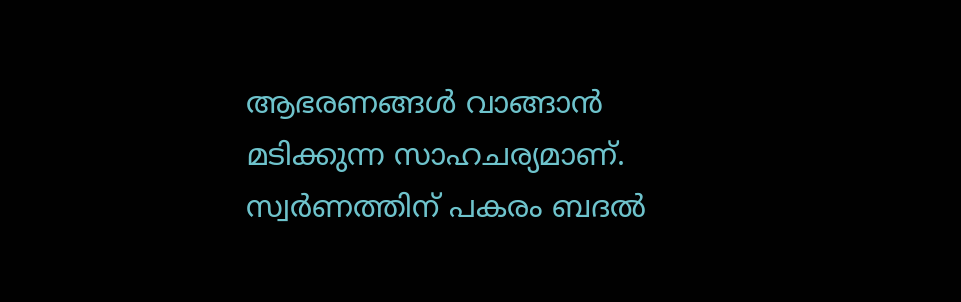ആഭരണങ്ങൾ വാങ്ങാൻ മടിക്കുന്ന സാഹചര്യമാണ്. സ്വർണത്തിന് പകരം ബദൽ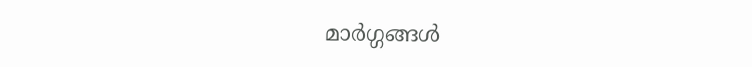മാർഗ്ഗങ്ങൾ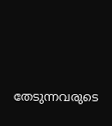തേടുന്നവരുടെ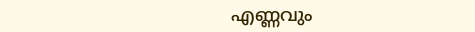എണ്ണവും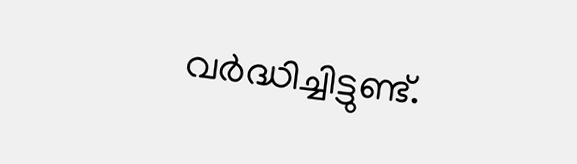വർദ്ധിച്ചിട്ടുണ്ട്.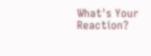What's Your Reaction?